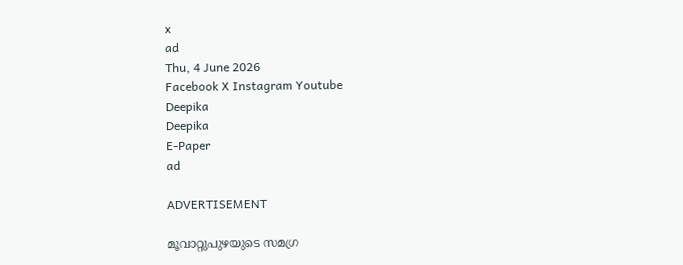x
ad
Thu, 4 June 2026
Facebook X Instagram Youtube
Deepika
Deepika
E-Paper
ad

ADVERTISEMENT

മൂവാറ്റുപുഴയുടെ സമഗ്ര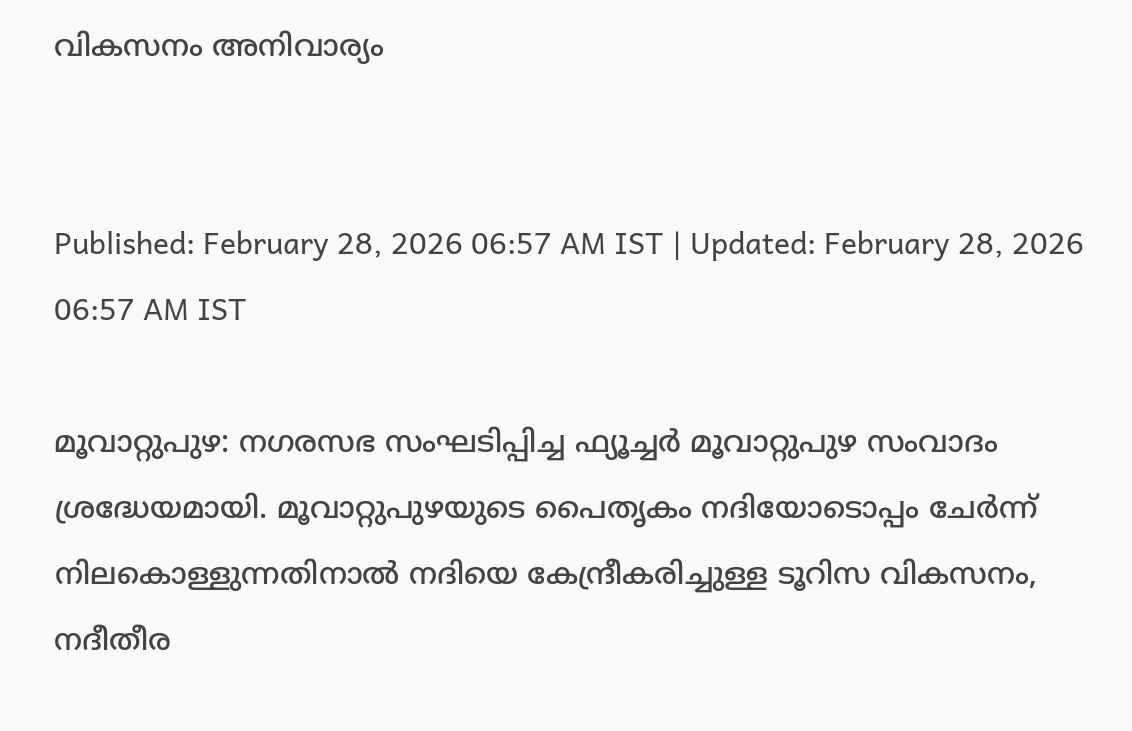വികസനം അനിവാര്യം


Published: February 28, 2026 06:57 AM IST | Updated: February 28, 2026 06:57 AM IST

മൂവാറ്റുപുഴ: നഗരസഭ സംഘടിപ്പിച്ച ഫ്യൂച്ചര്‍ മൂവാറ്റുപുഴ സംവാദം ശ്രദ്ധേയമായി. മൂവാറ്റുപുഴയുടെ പൈതൃകം നദിയോടൊപ്പം ചേര്‍ന്ന് നിലകൊള്ളുന്നതിനാല്‍ നദിയെ കേന്ദ്രീകരിച്ചുള്ള ടൂറിസ വികസനം, നദീതീര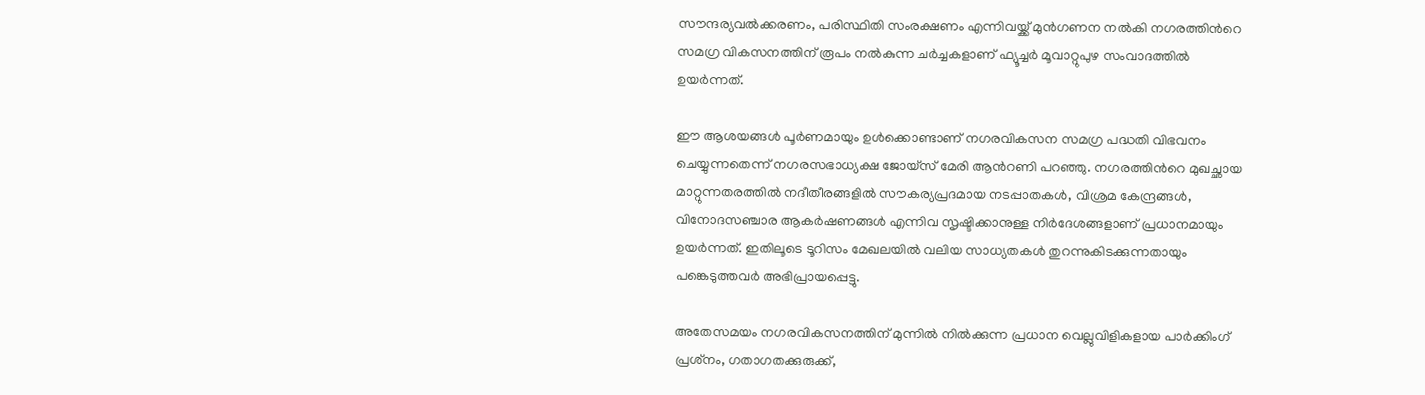സൗന്ദര്യവല്‍ക്കരണം, പരിസ്ഥിതി സംരക്ഷണം എന്നിവയ്ക്ക് മുന്‍ഗണന നല്‍കി നഗരത്തിന്‍റെ സമഗ്ര വികസനത്തിന് രൂപം നല്‍കുന്ന ചര്‍ച്ചകളാണ് ഫ്യൂച്ചര്‍ മൂവാറ്റുപുഴ സംവാദത്തില്‍ ഉയര്‍ന്നത്.

ഈ ആശയങ്ങള്‍ പൂര്‍ണമായും ഉള്‍ക്കൊണ്ടാണ് നഗരവികസന സമഗ്ര പദ്ധതി വിഭവനം ചെയ്യുന്നതെന്ന് നഗരസഭാധ്യക്ഷ ജോയ്‌സ് മേരി ആന്‍റണി പറഞ്ഞു. നഗരത്തിന്‍റെ മുഖച്ഛായ മാറ്റുന്നതരത്തില്‍ നദീതീരങ്ങളില്‍ സൗകര്യപ്രദമായ നടപ്പാതകള്‍, വിശ്രമ കേന്ദ്രങ്ങള്‍, വിനോദസഞ്ചാര ആകര്‍ഷണങ്ങള്‍ എന്നിവ സൃഷ്ടിക്കാനുള്ള നിര്‍ദേശങ്ങളാണ് പ്രധാനമായും ഉയര്‍ന്നത്. ഇതിലൂടെ ടൂറിസം മേഖലയില്‍ വലിയ സാധ്യതകള്‍ തുറന്നുകിടക്കുന്നതായും പങ്കെടുത്തവര്‍ അഭിപ്രായപ്പെട്ടു.

അതേസമയം നഗരവികസനത്തിന് മുന്നില്‍ നില്‍ക്കുന്ന പ്രധാന വെല്ലുവിളികളായ പാര്‍ക്കിംഗ് പ്രശ്‌നം, ഗതാഗതക്കുരുക്ക്,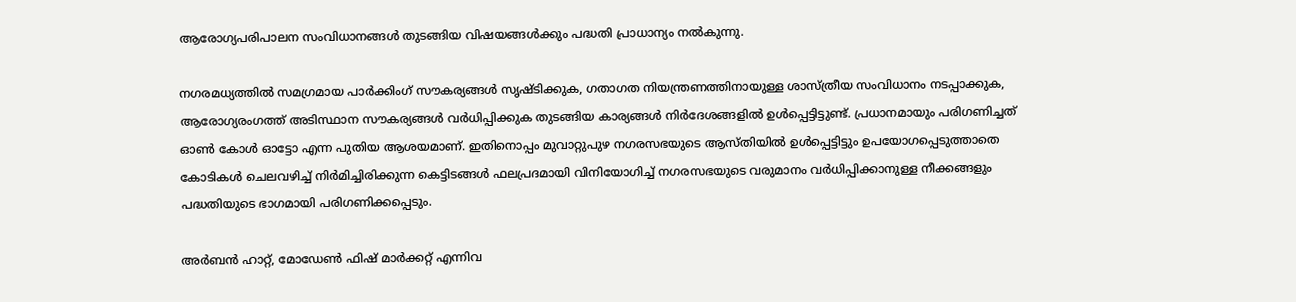ആരോഗ്യപരിപാലന സംവിധാനങ്ങള്‍ തുടങ്ങിയ വിഷയങ്ങള്‍ക്കും പദ്ധതി പ്രാധാന്യം നല്‍കുന്നു.

നഗരമധ്യത്തില്‍ സമഗ്രമായ പാര്‍ക്കിംഗ് സൗകര്യങ്ങള്‍ സൃഷ്ടിക്കുക, ഗതാഗത നിയന്ത്രണത്തിനായുള്ള ശാസ്ത്രീയ സംവിധാനം നടപ്പാക്കുക, ആരോഗ്യരംഗത്ത് അടിസ്ഥാന സൗകര്യങ്ങള്‍ വര്‍ധിപ്പിക്കുക തുടങ്ങിയ കാര്യങ്ങള്‍ നിര്‍ദേശങ്ങളില്‍ ഉള്‍പ്പെട്ടിട്ടുണ്ട്. പ്രധാനമായും പരിഗണിച്ചത് ഓണ്‍ കോള്‍ ഓട്ടോ എന്ന പുതിയ ആശയമാണ്. ഇതിനൊപ്പം മുവാറ്റുപുഴ നഗരസഭയുടെ ആസ്തിയില്‍ ഉള്‍പ്പെട്ടിട്ടും ഉപയോഗപ്പെടുത്താതെ കോടികള്‍ ചെലവഴിച്ച് നിര്‍മിച്ചിരിക്കുന്ന കെട്ടിടങ്ങള്‍ ഫലപ്രദമായി വിനിയോഗിച്ച് നഗരസഭയുടെ വരുമാനം വര്‍ധിപ്പിക്കാനുള്ള നീക്കങ്ങളും പദ്ധതിയുടെ ഭാഗമായി പരിഗണിക്കപ്പെടും.

അര്‍ബന്‍ ഹാറ്റ്, മോഡേണ്‍ ഫിഷ് മാര്‍ക്കറ്റ് എന്നിവ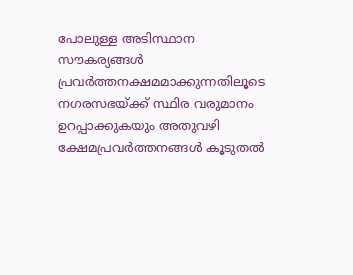പോലുള്ള അടിസ്ഥാന സൗകര്യങ്ങള്‍ പ്രവര്‍ത്തനക്ഷമമാക്കുന്നതിലൂടെ നഗരസഭയ്ക്ക് സ്ഥിര വരുമാനം ഉറപ്പാക്കുകയും അതുവഴി ക്ഷേമപ്രവര്‍ത്തനങ്ങള്‍ കൂടുതല്‍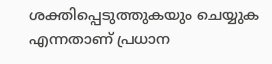ശക്തിപ്പെടുത്തുകയും ചെയ്യുക എന്നതാണ് പ്രധാന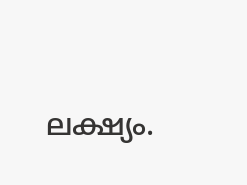ലക്ഷ്യം.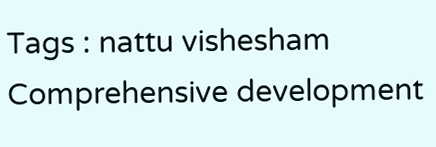Tags : nattu vishesham Comprehensive development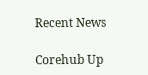Recent News

Corehub Up